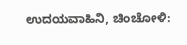ಉದಯವಾಹಿನಿ, ಚಿಂಚೋಳಿ: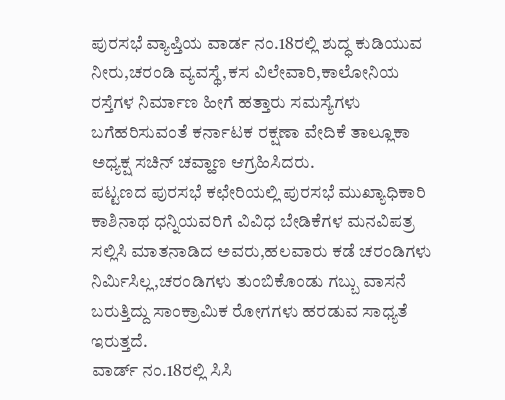ಪುರಸಭೆ ವ್ಯಾಪ್ತಿಯ ವಾರ್ಡ ನಂ.18ರಲ್ಲಿ ಶುದ್ಧ ಕುಡಿಯುವ ನೀರು,ಚರಂಡಿ ವ್ಯವಸ್ಥೆ,ಕಸ ವಿಲೇವಾರಿ,ಕಾಲೋನಿಯ ರಸ್ತೆಗಳ ನಿರ್ಮಾಣ ಹೀಗೆ ಹತ್ತಾರು ಸಮಸ್ಯೆಗಳು ಬಗೆಹರಿಸುವಂತೆ ಕರ್ನಾಟಕ ರಕ್ಷಣಾ ವೇದಿಕೆ ತಾಲ್ಲೂಕಾ ಅಧ್ಯಕ್ಷ ಸಚಿನ್ ಚವ್ಹಾಣ ಆಗ್ರಹಿಸಿದರು.
ಪಟ್ಟಣದ ಪುರಸಭೆ ಕಛೇರಿಯಲ್ಲಿ ಪುರಸಭೆ ಮುಖ್ಯಾಧಿಕಾರಿ ಕಾಶಿನಾಥ ಧನ್ನಿಯವರಿಗೆ ವಿವಿಧ ಬೇಡಿಕೆಗಳ ಮನವಿಪತ್ರ ಸಲ್ಲಿಸಿ ಮಾತನಾಡಿದ ಅವರು,ಹಲವಾರು ಕಡೆ ಚರಂಡಿಗಳು ನಿರ್ಮಿಸಿಲ್ಲ,ಚರಂಡಿಗಳು ತುಂಬಿಕೊಂಡು ಗಬ್ಬು ವಾಸನೆ ಬರುತ್ತಿದ್ದು ಸಾಂಕ್ರಾಮಿಕ ರೋಗಗಳು ಹರಡುವ ಸಾಧ್ಯತೆ ಇರುತ್ತದೆ.
ವಾರ್ಡ್ ನಂ.18ರಲ್ಲಿ ಸಿಸಿ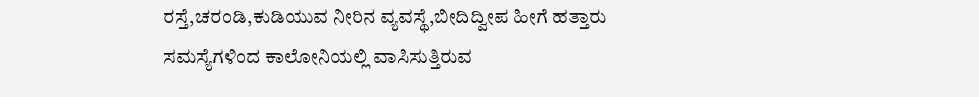ರಸ್ತೆ,ಚರಂಡಿ,ಕುಡಿಯುವ ನೀರಿನ ವ್ಯವಸ್ಥೆ,ಬೀದಿದ್ವೀಪ ಹೀಗೆ ಹತ್ತಾರು ಸಮಸ್ಯೆಗಳಿಂದ ಕಾಲೋನಿಯಲ್ಲಿ ವಾಸಿಸುತ್ತಿರುವ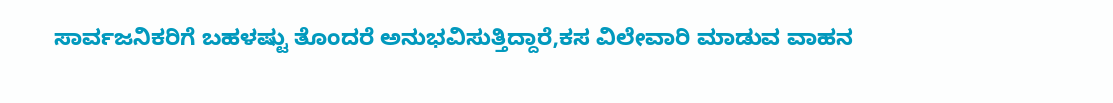ಸಾರ್ವಜನಿಕರಿಗೆ ಬಹಳಷ್ಟು ತೊಂದರೆ ಅನುಭವಿಸುತ್ತಿದ್ದಾರೆ,ಕಸ ವಿಲೇವಾರಿ ಮಾಡುವ ವಾಹನ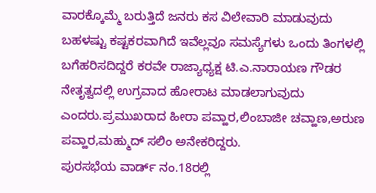ವಾರಕ್ಕೊಮ್ಮೆ ಬರುತ್ತಿದೆ ಜನರು ಕಸ ವಿಲೇವಾರಿ ಮಾಡುವುದು ಬಹಳಷ್ಟು ಕಷ್ಟಕರವಾಗಿದೆ ಇವೆಲ್ಲವೂ ಸಮಸ್ಯೆಗಳು ಒಂದು ತಿಂಗಳಲ್ಲಿ ಬಗೆಹರಿಸದಿದ್ದರೆ ಕರವೇ ರಾಜ್ಯಾಧ್ಯಕ್ಷ ಟಿ.ಎ.ನಾರಾಯಣ ಗೌಡರ ನೇತೃತ್ವದಲ್ಲಿ ಉಗ್ರವಾದ ಹೋರಾಟ ಮಾಡಲಾಗುವುದು ಎಂದರು.ಪ್ರಮುಖರಾದ ಹೀರಾ ಪವ್ಹಾರ,ಲಿಂಬಾಜೀ ಚವ್ಹಾಣ,ಅರುಣ ಪವ್ಹಾರ,ಮಹ್ಮುದ್ ಸಲಿಂ ಅನೇಕರಿದ್ದರು.
ಪುರಸಭೆಯ ವಾರ್ಡ್ ನಂ.18ರಲ್ಲಿ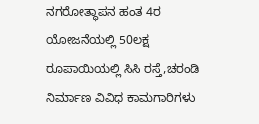ನಗರೋತ್ಥಾಪನ ಹಂತ 4ರ ಯೋಜನೆಯಲ್ಲಿ 50ಲಕ್ಷ ರೂಪಾಯಿಯಲ್ಲಿ ಸಿಸಿ ರಸ್ತೆ,ಚರಂಡಿ ನಿರ್ಮಾಣ ವಿವಿಧ ಕಾಮಗಾರಿಗಳು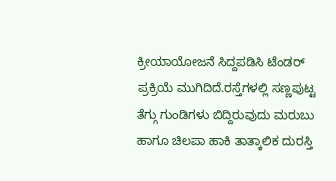ಕ್ರೀಯಾಯೋಜನೆ ಸಿದ್ದಪಡಿಸಿ ಟೆಂಡರ್ ಪ್ರಕ್ರಿಯೆ ಮುಗಿದಿದೆ.ರಸ್ತೆಗಳಲ್ಲಿ ಸಣ್ಣಪುಟ್ಟ ತೆಗ್ಗು ಗುಂಡಿಗಳು ಬಿದ್ದಿರುವುದು ಮರುಬು ಹಾಗೂ ಚಿಲಪಾ ಹಾಕಿ ತಾತ್ಕಾಲಿಕ ದುರಸ್ತಿ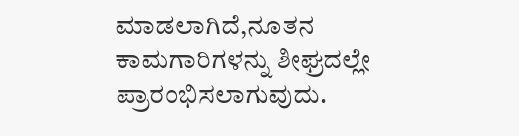ಮಾಡಲಾಗಿದೆ,ನೂತನ ಕಾಮಗಾರಿಗಳನ್ನು ಶೀಘ್ರದಲ್ಲೇ ಪ್ರಾರಂಭಿಸಲಾಗುವುದು.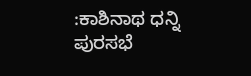:ಕಾಶಿನಾಥ ಧನ್ನಿ
ಪುರಸಭೆ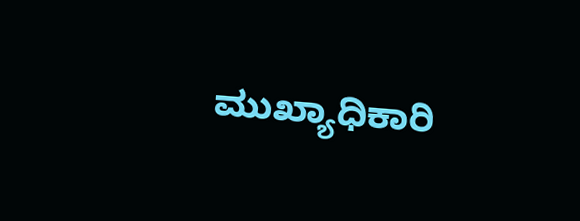ಮುಖ್ಯಾಧಿಕಾರಿ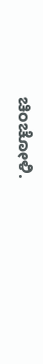ಚಿಂಚೋಳಿ.